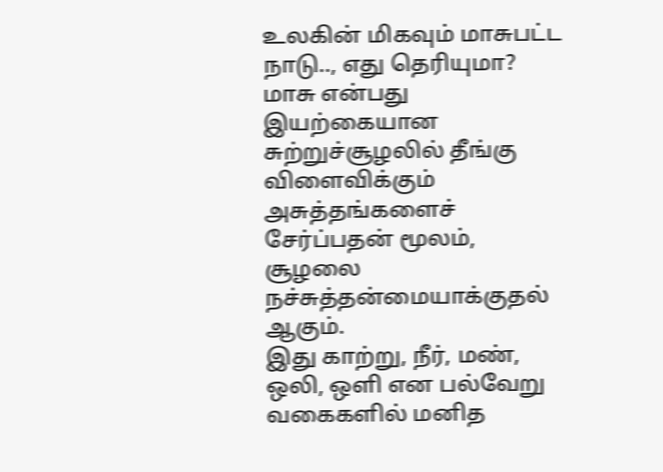உலகின் மிகவும் மாசுபட்ட நாடு.., எது தெரியுமா?
மாசு என்பது இயற்கையான சுற்றுச்சூழலில் தீங்கு விளைவிக்கும் அசுத்தங்களைச் சேர்ப்பதன் மூலம், சூழலை நச்சுத்தன்மையாக்குதல் ஆகும்.
இது காற்று, நீர், மண், ஒலி, ஒளி என பல்வேறு வகைகளில் மனித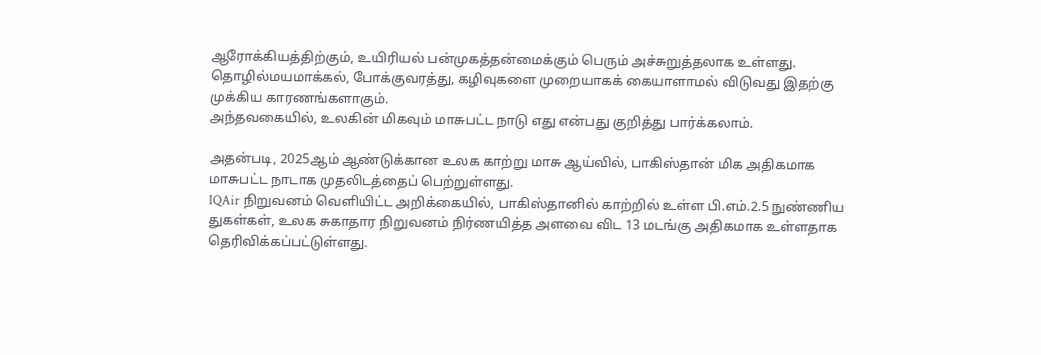ஆரோக்கியத்திற்கும், உயிரியல் பன்முகத்தன்மைக்கும் பெரும் அச்சுறுத்தலாக உள்ளது.
தொழில்மயமாக்கல், போக்குவரத்து, கழிவுகளை முறையாகக் கையாளாமல் விடுவது இதற்கு முக்கிய காரணங்களாகும்.
அந்தவகையில், உலகின் மிகவும் மாசுபட்ட நாடு எது என்பது குறித்து பார்க்கலாம்.

அதன்படி, 2025ஆம் ஆண்டுக்கான உலக காற்று மாசு ஆய்வில், பாகிஸ்தான் மிக அதிகமாக மாசுபட்ட நாடாக முதலிடத்தைப் பெற்றுள்ளது.
IQAir நிறுவனம் வெளியிட்ட அறிக்கையில், பாகிஸ்தானில் காற்றில் உள்ள பி.எம்.2.5 நுண்ணிய துகள்கள், உலக சுகாதார நிறுவனம் நிர்ணயித்த அளவை விட 13 மடங்கு அதிகமாக உள்ளதாக தெரிவிக்கப்பட்டுள்ளது.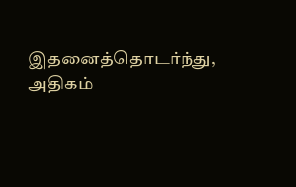இதனைத்தொடர்ந்து, அதிகம்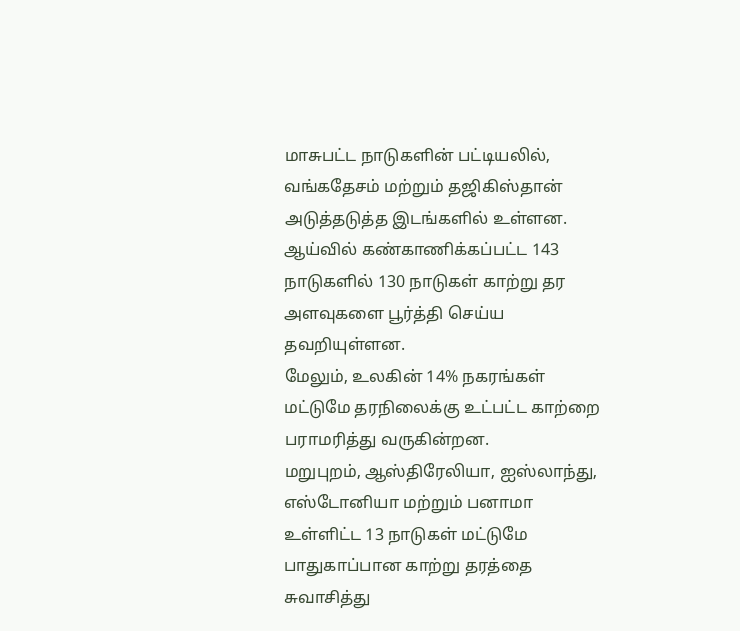மாசுபட்ட நாடுகளின் பட்டியலில், வங்கதேசம் மற்றும் தஜிகிஸ்தான் அடுத்தடுத்த இடங்களில் உள்ளன.
ஆய்வில் கண்காணிக்கப்பட்ட 143 நாடுகளில் 130 நாடுகள் காற்று தர அளவுகளை பூர்த்தி செய்ய தவறியுள்ளன.
மேலும், உலகின் 14% நகரங்கள் மட்டுமே தரநிலைக்கு உட்பட்ட காற்றை பராமரித்து வருகின்றன.
மறுபுறம், ஆஸ்திரேலியா, ஐஸ்லாந்து, எஸ்டோனியா மற்றும் பனாமா உள்ளிட்ட 13 நாடுகள் மட்டுமே பாதுகாப்பான காற்று தரத்தை சுவாசித்து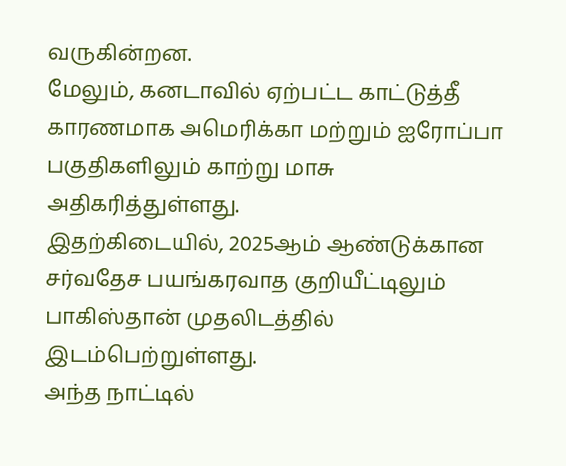வருகின்றன.
மேலும், கனடாவில் ஏற்பட்ட காட்டுத்தீ காரணமாக அமெரிக்கா மற்றும் ஐரோப்பா பகுதிகளிலும் காற்று மாசு அதிகரித்துள்ளது.
இதற்கிடையில், 2025ஆம் ஆண்டுக்கான சர்வதேச பயங்கரவாத குறியீட்டிலும் பாகிஸ்தான் முதலிடத்தில் இடம்பெற்றுள்ளது.
அந்த நாட்டில்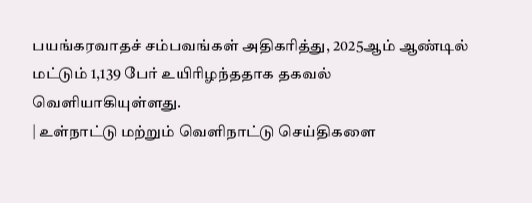பயங்கரவாதச் சம்பவங்கள் அதிகரித்து, 2025ஆம் ஆண்டில் மட்டும் 1,139 பேர் உயிரிழந்ததாக தகவல் வெளியாகியுள்ளது.
| உள்நாட்டு மற்றும் வெளிநாட்டு செய்திகளை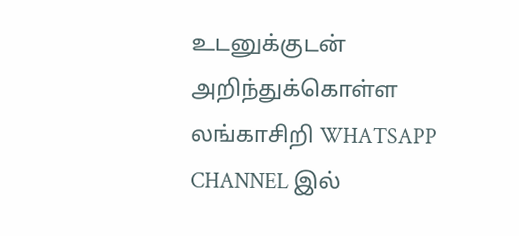உடனுக்குடன் அறிந்துக்கொள்ள லங்காசிறி WHATSAPP CHANNEL இல்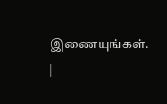இணையுங்கள். |